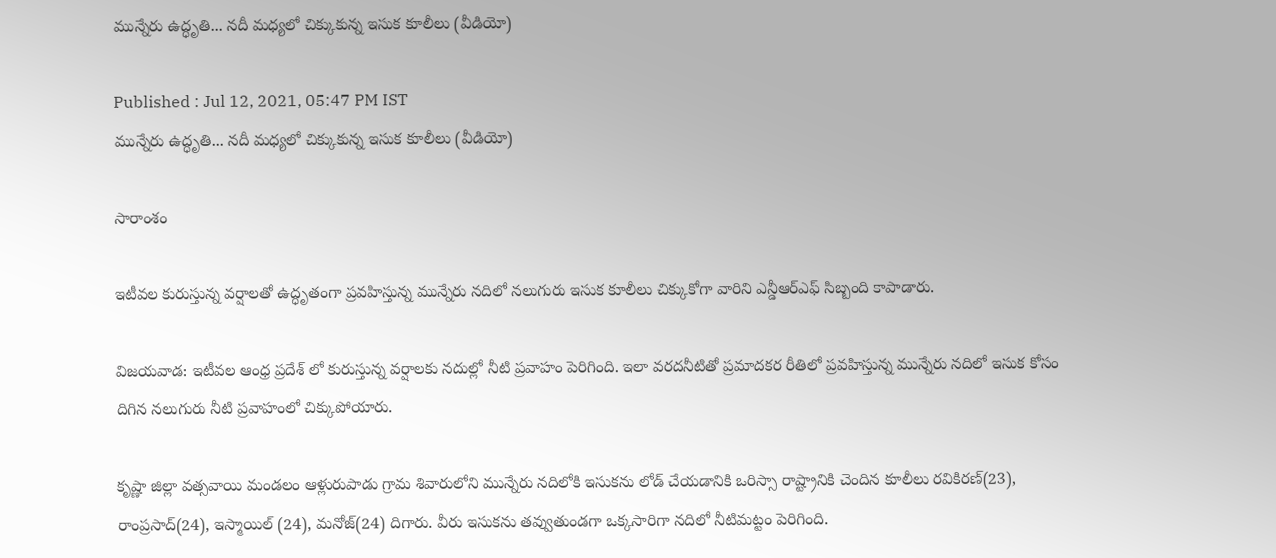మున్నేరు ఉద్ధృతి... నదీ మధ్యలో చిక్కుకున్న ఇసుక కూలీలు (వీడియో)

Published : Jul 12, 2021, 05:47 PM IST
మున్నేరు ఉద్ధృతి... నదీ మధ్యలో చిక్కుకున్న ఇసుక కూలీలు (వీడియో)

సారాంశం

ఇటీవల కురుస్తున్న వర్షాలతో ఉద్ధృతంగా ప్రవహిస్తున్న మున్నేరు నదిలో నలుగురు ఇసుక కూలీలు చిక్కుకోగా వారిని ఎన్డీఆర్ఎఫ్ సిబ్బంది కాపాడారు.

విజయవాడ: ఇటీవల ఆంధ్ర ప్రదేశ్ లో కురుస్తున్న వర్షాలకు నదుల్లో నీటి ప్రవాహం పెరిగింది. ఇలా వరదనీటితో ప్రమాదకర రీతిలో ప్రవహిస్తున్న మున్నేరు నదిలో ఇసుక కోసం దిగిన నలుగురు నీటి ప్రవాహంలో చిక్కుపోయారు.

కృష్ణా జిల్లా వత్సవాయి మండలం ఆళ్లురుపాడు గ్రామ శివారులోని మున్నేరు నదిలోకి ఇసుకను లోడ్ చేయడానికి ఒరిస్సా రాష్ట్రానికి చెందిన కూలీలు రవికిరణ్(23), రాంప్రసాద్(24), ఇస్మాయిల్ (24), మనోజ్(24) దిగారు. వీరు ఇసుకను తవ్వుతుండగా ఒక్కసారిగా నదిలో నీటిమట్టం పెరిగింది.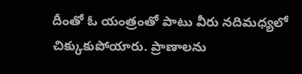దీంతో ఓ యంత్రంతో పాటు వీరు నదిమధ్యలో చిక్కుకుపోయారు. ప్రాణాలను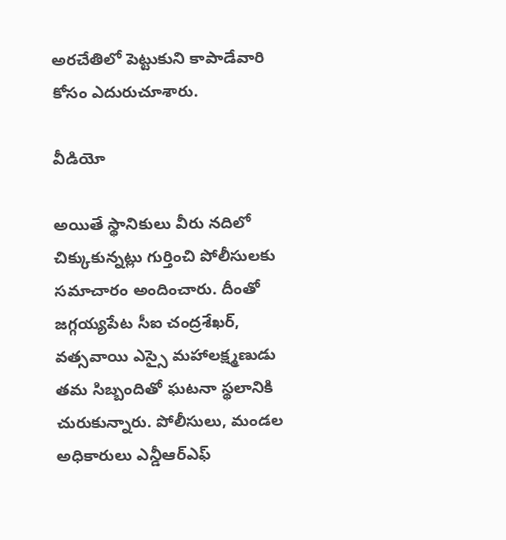అరచేతిలో పెట్టుకుని కాపాడేవారి కోసం ఎదురుచూశారు.

వీడియో

అయితే స్థానికులు వీరు నదిలో చిక్కుకున్నట్లు గుర్తించి పోలీసులకు సమాచారం అందించారు. దీంతో జగ్గయ్యపేట సీఐ చంద్రశేఖర్, వత్సవాయి ఎస్సై మహాలక్ష్మణుడు తమ సిబ్బందితో ఘటనా స్థలానికి చురుకున్నారు. పోలీసులు, మండల అధికారులు ఎన్డీఆర్ఎఫ్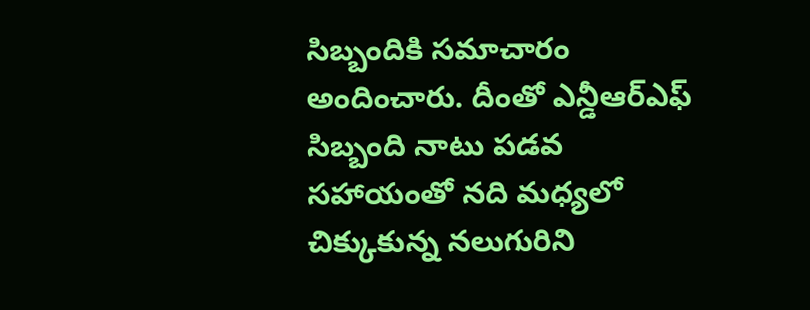సిబ్బందికి సమాచారం అందించారు. దీంతో ఎన్డీఆర్ఎఫ్ సిబ్బంది నాటు పడవ సహాయంతో నది మధ్యలో చిక్కుకున్న నలుగురిని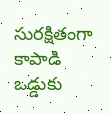సురక్షితంగా కాపాడి ఒడ్డుకు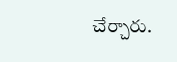చేర్చారు.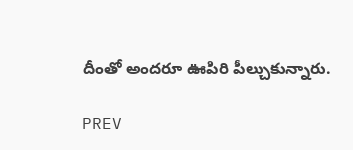దీంతో అందరూ ఊపిరి పీల్చుకున్నారు.

PREV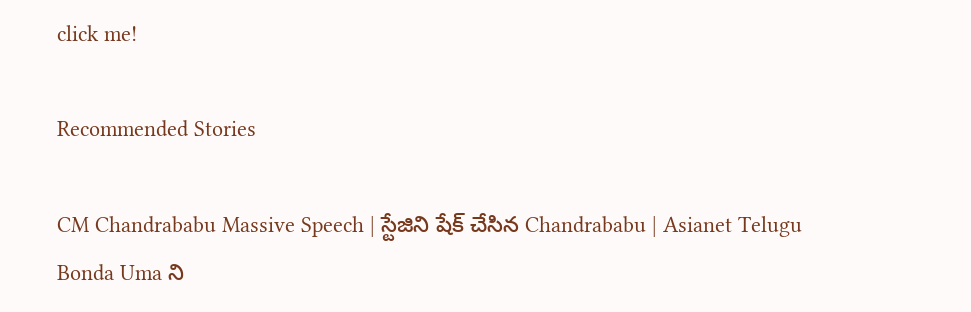click me!

Recommended Stories

CM Chandrababu Massive Speech | స్టేజిని షేక్ చేసిన Chandrababu | Asianet Telugu
Bonda Uma ని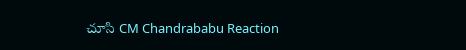చూసి CM Chandrababu Reaction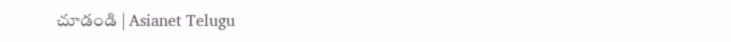చూడండి | Asianet Telugu